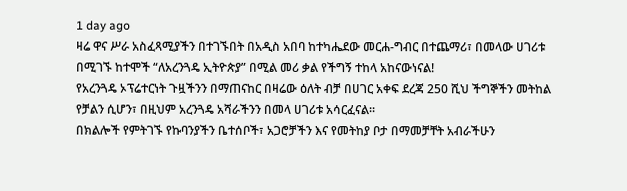1 day ago
ዛሬ ዋና ሥራ አስፈጻሚያችን በተገኙበት በአዲስ አበባ ከተካሔደው መርሐ-ግብር በተጨማሪ፣ በመላው ሀገሪቱ በሚገኙ ከተሞች “ለአረንጓዴ ኢትዮጵያ” በሚል መሪ ቃል የችግኝ ተከላ አከናውነናል!
የአረንጓዴ ኦፕሬተርነት ጉዟችንን በማጠናከር በዛሬው ዕለት ብቻ በሀገር አቀፍ ደረጃ 250 ሺህ ችግኞችን መትከል የቻልን ሲሆን፣ በዚህም አረንጓዴ አሻራችንን በመላ ሀገሪቱ አሳርፈናል።
በክልሎች የምትገኙ የኩባንያችን ቤተሰቦች፣ አጋሮቻችን እና የመትከያ ቦታ በማመቻቸት አብራችሁን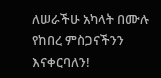ለሠራችሁ አካላት በሙሉ የከበረ ምስጋናችንን እናቀርባለን!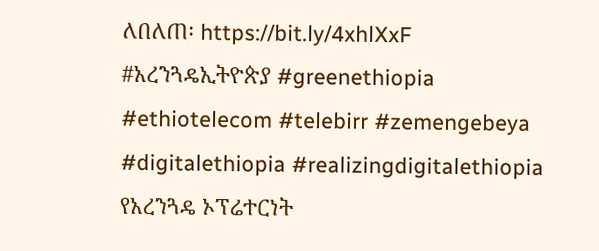ለበለጠ፡ https://bit.ly/4xhlXxF
#አረንጓዴኢትዮጵያ #greenethiopia
#ethiotelecom #telebirr #zemengebeya #digitalethiopia #realizingdigitalethiopia
የአረንጓዴ ኦፕሬተርነት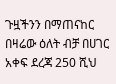ጉዟችንን በማጠናከር በዛሬው ዕለት ብቻ በሀገር አቀፍ ደረጃ 250 ሺህ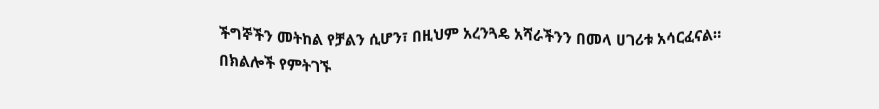ችግኞችን መትከል የቻልን ሲሆን፣ በዚህም አረንጓዴ አሻራችንን በመላ ሀገሪቱ አሳርፈናል።
በክልሎች የምትገኙ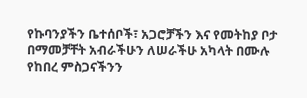የኩባንያችን ቤተሰቦች፣ አጋሮቻችን እና የመትከያ ቦታ በማመቻቸት አብራችሁን ለሠራችሁ አካላት በሙሉ የከበረ ምስጋናችንን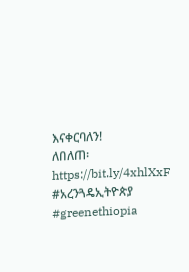እናቀርባለን!
ለበለጠ፡ https://bit.ly/4xhlXxF
#አረንጓዴኢትዮጵያ #greenethiopia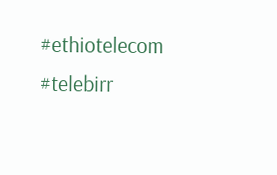#ethiotelecom #telebirr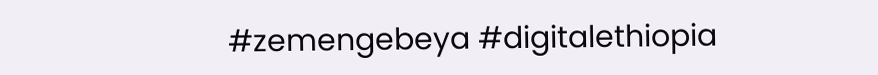#zemengebeya #digitalethiopia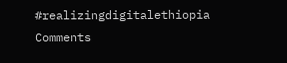#realizingdigitalethiopia
Comments